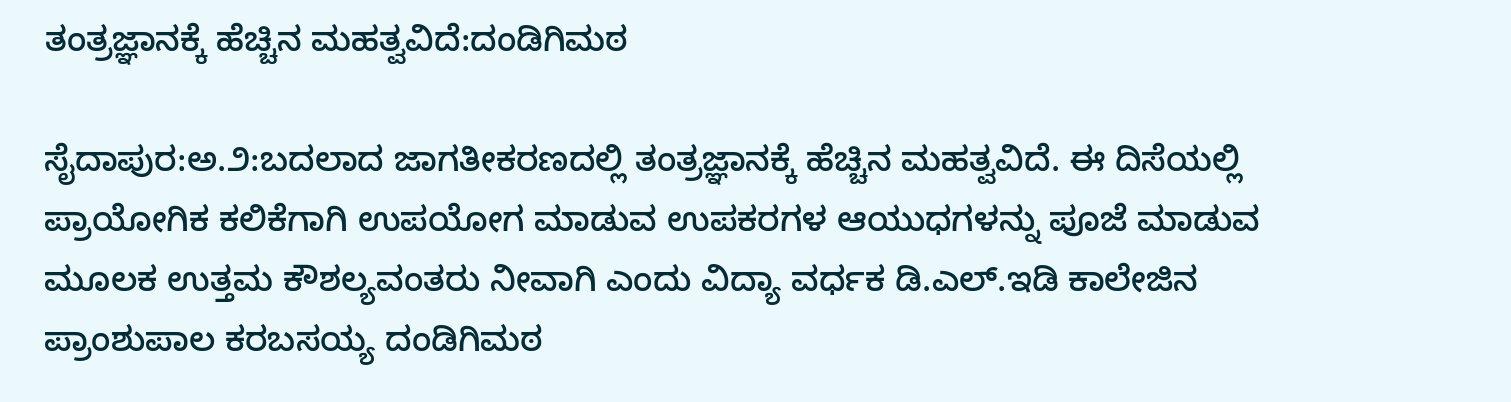ತಂತ್ರಜ್ಞಾನಕ್ಕೆ ಹೆಚ್ಚಿನ ಮಹತ್ವವಿದೆ:ದಂಡಿಗಿಮಠ

ಸೈದಾಪುರ:ಅ.೨:ಬದಲಾದ ಜಾಗತೀಕರಣದಲ್ಲಿ ತಂತ್ರಜ್ಞಾನಕ್ಕೆ ಹೆಚ್ಚಿನ ಮಹತ್ವವಿದೆ. ಈ ದಿಸೆಯಲ್ಲಿ ಪ್ರಾಯೋಗಿಕ ಕಲಿಕೆಗಾಗಿ ಉಪಯೋಗ ಮಾಡುವ ಉಪಕರಗಳ ಆಯುಧಗಳನ್ನು ಪೂಜೆ ಮಾಡುವ ಮೂಲಕ ಉತ್ತಮ ಕೌಶಲ್ಯವಂತರು ನೀವಾಗಿ ಎಂದು ವಿದ್ಯಾ ವರ್ಧಕ ಡಿ.ಎಲ್.ಇಡಿ ಕಾಲೇಜಿನ ಪ್ರಾಂಶುಪಾಲ ಕರಬಸಯ್ಯ ದಂಡಿಗಿಮಠ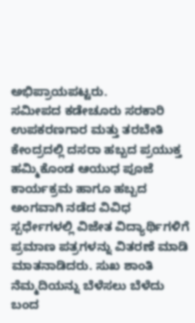ಅಭಿಪ್ರಾಯಪಟ್ಟರು.
ಸಮೀಪದ ಕಡೇಚೂರು ಸರಕಾರಿ ಉಪಕರಣಗಾರ ಮತ್ತು ತರಬೇತಿ ಕೇಂದ್ರದಲ್ಲಿ ದಸರಾ ಹಬ್ಬದ ಪ್ರಯುಕ್ತ ಹಮ್ಮಿಕೊಂಡ ಆಯುಧ ಪೂಜೆ ಕಾರ್ಯಕ್ರಮ ಹಾಗೂ ಹಬ್ಬದ ಅಂಗವಾಗಿ ನಡೆದ ವಿವಿಧ ಸ್ಪರ್ಧೇಗಳಲ್ಲಿ ವಿಜೇತ ವಿದ್ಯಾರ್ಥಿಗಳಿಗೆ ಪ್ರಮಾಣ ಪತ್ರಗಳನ್ನು ವಿತರಣೆ ಮಾಡಿ ಮಾತನಾಡಿದರು. ಸುಖ ಶಾಂತಿ ನೆಮ್ಮದಿಯನ್ನು ಬೆಳೆಸಲು ಬೆಳೆದು ಬಂದ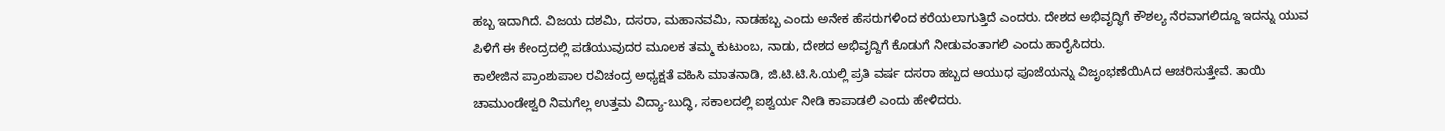ಹಬ್ಬ ಇದಾಗಿದೆ. ವಿಜಯ ದಶಮಿ, ದಸರಾ, ಮಹಾನವಮಿ, ನಾಡಹಬ್ಬ ಎಂದು ಅನೇಕ ಹೆಸರುಗಳಿಂದ ಕರೆಯಲಾಗುತ್ತಿದೆ ಎಂದರು. ದೇಶದ ಅಭಿವೃದ್ಧಿಗೆ ಕೌಶಲ್ಯ ನೆರವಾಗಲಿದ್ದೂ ಇದನ್ನು ಯುವ ಪಿಳಿಗೆ ಈ ಕೇಂದ್ರದಲ್ಲಿ ಪಡೆಯುವುದರ ಮೂಲಕ ತಮ್ಮ ಕುಟುಂಬ, ನಾಡು, ದೇಶದ ಅಭಿವೃದ್ದಿಗೆ ಕೊಡುಗೆ ನೀಡುವಂತಾಗಲಿ ಎಂದು ಹಾರೈಸಿದರು.
ಕಾಲೇಜಿನ ಪ್ರಾಂಶುಪಾಲ ರವಿಚಂದ್ರ ಅಧ್ಯಕ್ಷತೆ ವಹಿಸಿ ಮಾತನಾಡಿ, ಜಿ.ಟಿ.ಟಿ.ಸಿ.ಯಲ್ಲಿ ಪ್ರತಿ ವರ್ಷ ದಸರಾ ಹಬ್ಬದ ಆಯುಧ ಪೂಜೆಯನ್ನು ವಿಜೃಂಭಣೆಯಿAದ ಆಚರಿಸುತ್ತೇವೆ. ತಾಯಿ ಚಾಮುಂಡೇಶ್ವರಿ ನಿಮಗೆಲ್ಲ ಉತ್ತಮ ವಿದ್ಯಾ-ಬುದ್ಧಿ, ಸಕಾಲದಲ್ಲಿ ಐಶ್ವರ್ಯ ನೀಡಿ ಕಾಪಾಡಲಿ ಎಂದು ಹೇಳಿದರು.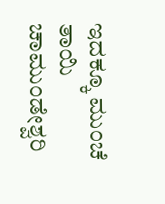ಇದಕ್ಕೂ ಮುಂಚೆ ತಾಯಿ ಚಾಮುಂಡೇಶ್ವರಿ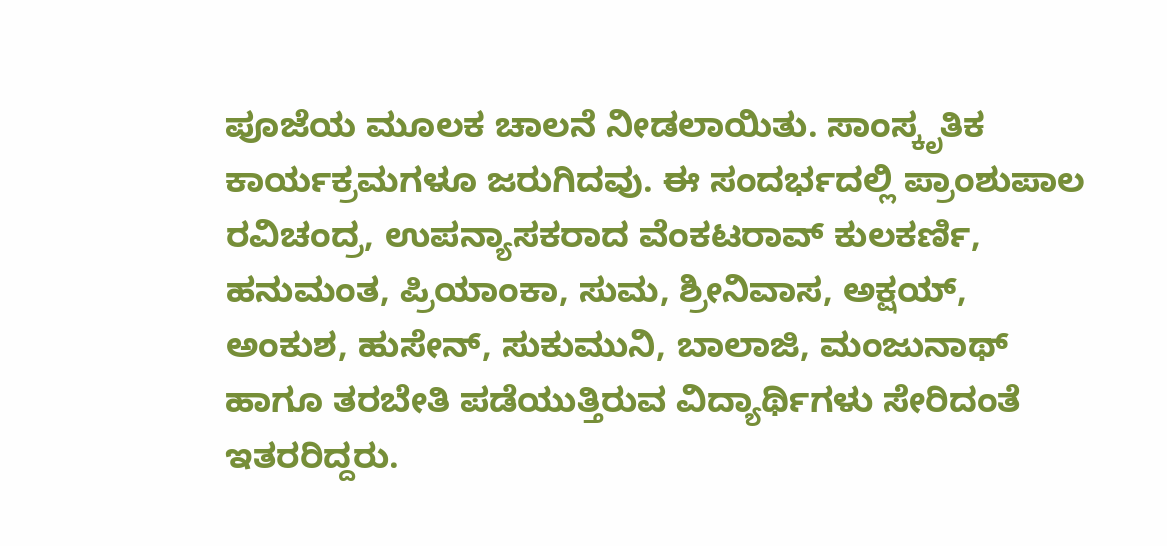ಪೂಜೆಯ ಮೂಲಕ ಚಾಲನೆ ನೀಡಲಾಯಿತು. ಸಾಂಸ್ಕೃತಿಕ ಕಾರ್ಯಕ್ರಮಗಳೂ ಜರುಗಿದವು. ಈ ಸಂದರ್ಭದಲ್ಲಿ ಪ್ರಾಂಶುಪಾಲ ರವಿಚಂದ್ರ, ಉಪನ್ಯಾಸಕರಾದ ವೆಂಕಟರಾವ್ ಕುಲಕರ್ಣಿ, ಹನುಮಂತ, ಪ್ರಿಯಾಂಕಾ, ಸುಮ, ಶ್ರೀನಿವಾಸ, ಅಕ್ಷಯ್, ಅಂಕುಶ, ಹುಸೇನ್, ಸುಕುಮುನಿ, ಬಾಲಾಜಿ, ಮಂಜುನಾಥ್ ಹಾಗೂ ತರಬೇತಿ ಪಡೆಯುತ್ತಿರುವ ವಿದ್ಯಾರ್ಥಿಗಳು ಸೇರಿದಂತೆ ಇತರರಿದ್ದರು.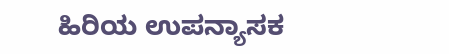ಹಿರಿಯ ಉಪನ್ಯಾಸಕ